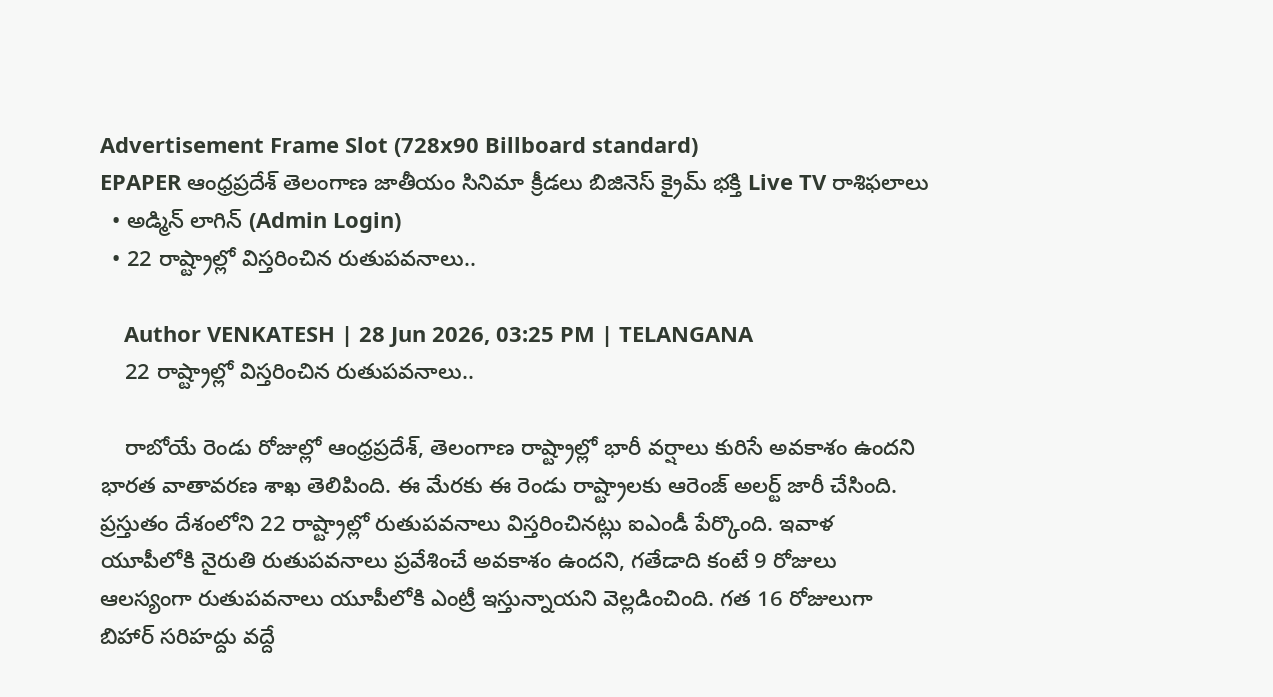Advertisement Frame Slot (728x90 Billboard standard)
EPAPER ఆంధ్రప్రదేశ్ తెలంగాణ జాతీయం సినిమా క్రీడలు బిజినెస్ క్రైమ్ భక్తి Live TV రాశిఫలాలు
  • అడ్మిన్ లాగిన్ (Admin Login)
  • 22 రాష్ట్రాల్లో విస్తరించిన రుతుపవనాలు..

    Author VENKATESH | 28 Jun 2026, 03:25 PM | TELANGANA
    22 రాష్ట్రాల్లో విస్తరించిన రుతుపవనాలు..

    రాబోయే రెండు రోజుల్లో ఆంధ్రప్రదేశ్, తెలంగాణ రాష్ట్రాల్లో భారీ వర్షాలు కురిసే అవకాశం ఉందని భారత వాతావరణ శాఖ తెలిపింది. ఈ మేరకు ఈ రెండు రాష్ట్రాలకు ఆరెంజ్ అలర్ట్ జారీ చేసింది. ప్రస్తుతం దేశంలోని 22 రాష్ట్రాల్లో రుతుపవనాలు విస్తరించినట్లు ఐఎండీ పేర్కొంది. ఇవాళ యూపీలోకి నైరుతి రుతుపవనాలు ప్రవేశించే అవకాశం ఉందని, గతేడాది కంటే 9 రోజులు ఆలస్యంగా రుతుపవనాలు యూపీలోకి ఎంట్రీ ఇస్తున్నాయని వెల్లడించింది. గత 16 రోజులుగా బిహార్‌ సరిహద్దు వద్దే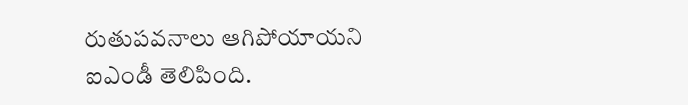రుతుపవనాలు ఆగిపోయాయని ఐఎండీ తెలిపింది.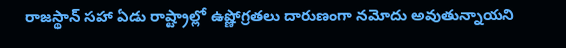రాజస్థాన్‌ సహా ఏడు రాష్ట్రాల్లో ఉష్ణోగ్రతలు దారుణంగా నమోదు అవుతున్నాయని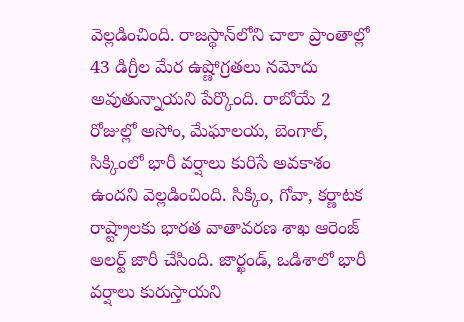వెల్లడించింది. రాజస్థాన్‌లోని చాలా ప్రాంతాల్లో 43 డిగ్రీల మేర ఉష్ణోగ్రతలు నమోదు అవుతున్నాయని పేర్కొంది. రాబోయే 2 రోజుల్లో అసోం, మేఘాలయ, బెంగాల్, సిక్కింలో భారీ వర్షాలు కురిసే అవకాశం ఉందని వెల్లడించింది. సిక్కిం, గోవా, కర్ణాటక రాష్ట్రాలకు భారత వాతావరణ శాఖ ఆరెంజ్ అలర్ట్ జారీ చేసింది. జార్ఖండ్, ఒడిశాలో భారీ వర్షాలు కురుస్తాయని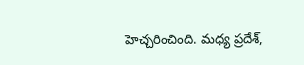హెచ్చరించింది. మధ్య ప్రదేశ్,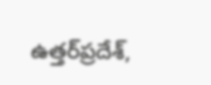ఉత్తర్‌ప్రదేశ్,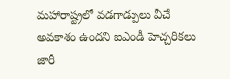మహారాష్ట్రలో వడగాడ్పులు వీచే అవకాశం ఉందని ఐఎండీ హెచ్చరికలు జారీ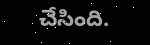చేసింది.